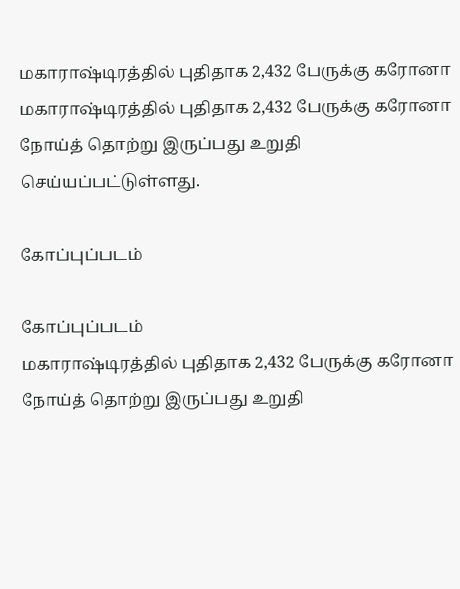மகாராஷ்டிரத்தில் புதிதாக 2,432 பேருக்கு கரோனா
மகாராஷ்டிரத்தில் புதிதாக 2,432 பேருக்கு கரோனா நோய்த் தொற்று இருப்பது உறுதி செய்யப்பட்டுள்ளது.

கோப்புப்படம்

கோப்புப்படம்
மகாராஷ்டிரத்தில் புதிதாக 2,432 பேருக்கு கரோனா நோய்த் தொற்று இருப்பது உறுதி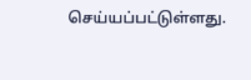செய்யப்பட்டுள்ளது.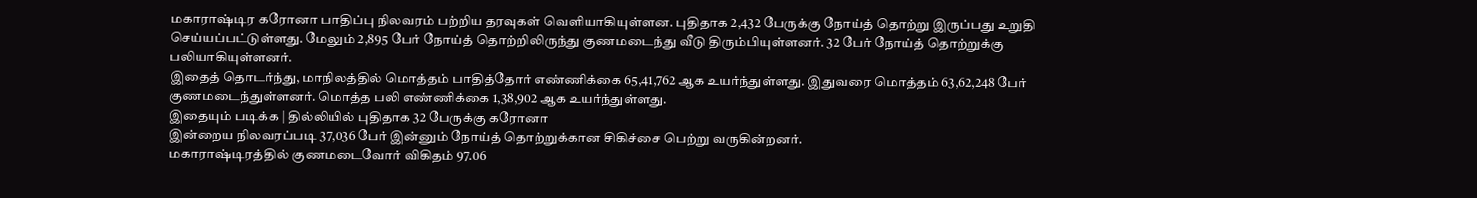மகாராஷ்டிர கரோனா பாதிப்பு நிலவரம் பற்றிய தரவுகள் வெளியாகியுள்ளன. புதிதாக 2,432 பேருக்கு நோய்த் தொற்று இருப்பது உறுதி செய்யப்பட்டுள்ளது. மேலும் 2,895 பேர் நோய்த் தொற்றிலிருந்து குணமடைந்து வீடு திரும்பியுள்ளனர். 32 பேர் நோய்த் தொற்றுக்கு பலியாகியுள்ளனர்.
இதைத் தொடர்ந்து, மாநிலத்தில் மொத்தம் பாதித்தோர் எண்ணிக்கை 65,41,762 ஆக உயர்ந்துள்ளது. இதுவரை மொத்தம் 63,62,248 பேர் குணமடைந்துள்ளனர். மொத்த பலி எண்ணிக்கை 1,38,902 ஆக உயர்ந்துள்ளது.
இதையும் படிக்க | தில்லியில் புதிதாக 32 பேருக்கு கரோனா
இன்றைய நிலவரப்படி 37,036 பேர் இன்னும் நோய்த் தொற்றுக்கான சிகிச்சை பெற்று வருகின்றனர்.
மகாராஷ்டிரத்தில் குணமடைவோர் விகிதம் 97.06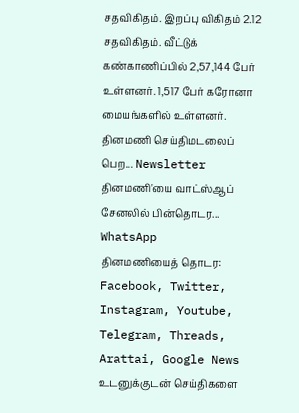சதவிகிதம். இறப்பு விகிதம் 2.12 சதவிகிதம். வீட்டுக் கண்காணிப்பில் 2,57,144 பேர் உள்ளனர். 1,517 பேர் கரோனா மையங்களில் உள்ளனர்.
தினமணி செய்திமடலைப் பெற... Newsletter
தினமணி'யை வாட்ஸ்ஆப் சேனலில் பின்தொடர... WhatsApp
தினமணியைத் தொடர: Facebook, Twitter, Instagram, Youtube, Telegram, Threads, Arattai, Google News
உடனுக்குடன் செய்திகளை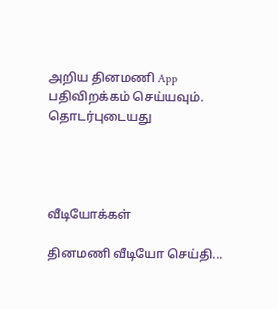அறிய தினமணி App பதிவிறக்கம் செய்யவும்.
தொடர்புடையது




வீடியோக்கள்

தினமணி வீடியோ செய்தி...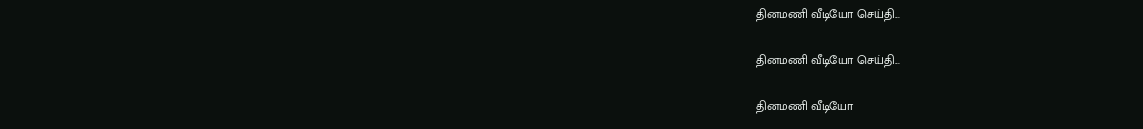தினமணி வீடியோ செய்தி...

தினமணி வீடியோ செய்தி...

தினமணி வீடியோ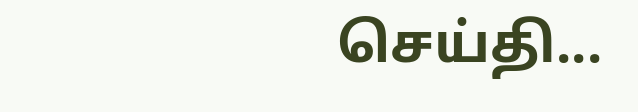செய்தி...